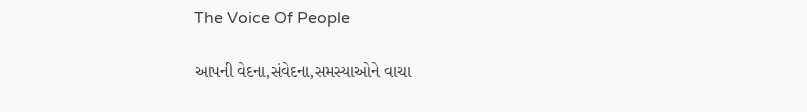The Voice Of People

આપની વેદના,સંવેદના,સમસ્યાઓને વાચા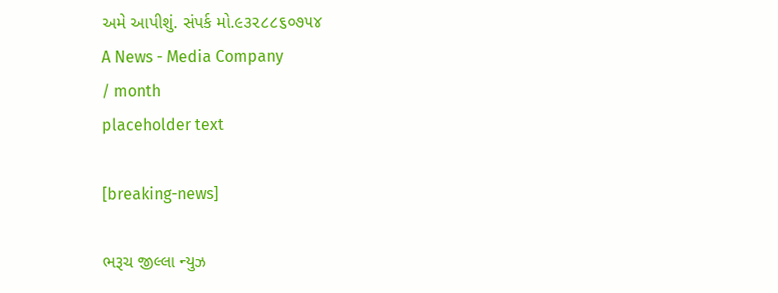અમે આપીશું. સંપર્ક મો.૯૩૨૮૮૬૦૭૫૪
A News - Media Company
/ month
placeholder text

[breaking-news]

ભરૂચ જીલ્લા ન્યુઝ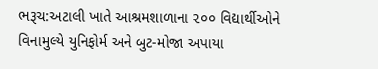ભરૂચ:અટાલી ખાતે આશ્રમશાળાના ૨૦૦ વિદ્યાર્થીઓને વિનામુલ્યે યુનિફોર્મ અને બુટ-મોજા અપાયા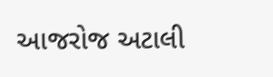આજરોજ અટાલી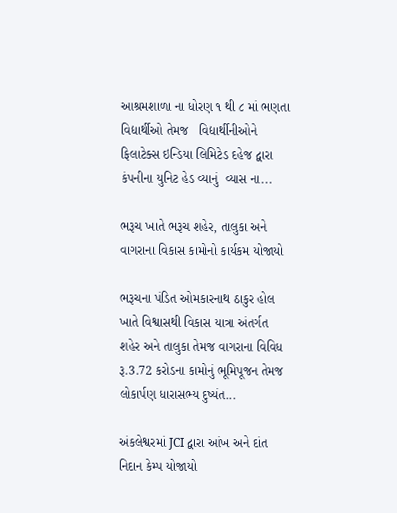આશ્રમશાળા ના ધોરણ ૧ થી ૮ માં ભણતા વિદ્યાર્થીઓ તેમજ   વિદ્યાર્થીનીઓને ફિલાટેક્સ ઇન્ડિયા લિમિટેડ દહેજ દ્વારા કંપનીના યુનિટ હેડ વ્યાનું  વ્યાસ ના...

ભરૂચ ખાતે ભરૂચ શહેર, તાલુકા અને વાગરાના વિકાસ કામોનો કાર્યકમ યોજાયો

ભરૂચના પંડિત ઓમકારનાથ ઠાકુર હોલ ખાતે વિશ્વાસથી વિકાસ યાત્રા અંતર્ગત શહેર અને તાલુકા તેમજ વાગરાના વિવિધ રૂ.3.72 કરોડના કામોનું ભૂમિપૂજન તેમજ લોકાર્પણ ધારાસભ્ય દુષ્યંત...

અંકલેશ્વરમાં JCI દ્વારા આંખ અને દાંત નિદાન કેમ્પ યોજાયો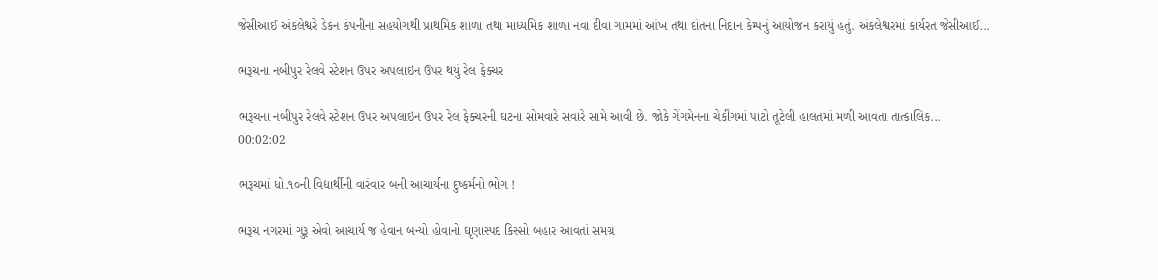જેસીઆઈ અંકલેશ્વરે ડેકન કંપનીના સહયોગથી પ્રાથમિક શાળા તથા માધ્યમિક શાળા નવા દીવા ગામમાં આંખ તથા દાંતના નિદાન કેમ્પનું આયોજન કરાયું હતું. અંકલેશ્વરમાં કાર્યરત જેસીઆઈ...

ભરૂચના નબીપુર રેલવે સ્ટેશન ઉપર અપલાઇન ઉપર થયું રેલ ફેક્ચર

ભરૂચના નબીપુર રેલવે સ્ટેશન ઉપર અપલાઇન ઉપર રેલ ફેક્ચરની ઘટના સોમવારે સવારે સામે આવી છે. જોકે ગેંગમેનના ચેકીંગમાં પાટો તૂટેલી હાલતમાં મળી આવતા તાત્કાલિક...
00:02:02

ભરૂચમાં ધો.૧૦ની વિદ્યાર્થીની વારંવાર બની આચાર્યના દુષ્કર્મનો ભોગ !

ભરૂચ નગરમાં ગુરૂ એવો આચાર્ય જ હેવાન બન્યો હોવાનો ઘૃણાસ્પદ કિસ્સો બહાર આવતાં સમગ્ર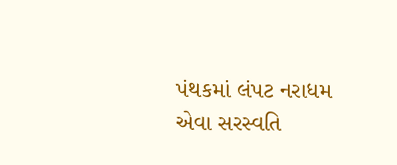પંથકમાં લંપટ નરાધમ એવા સરસ્વતિ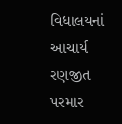વિધાલયનાં આચાર્ય રણજીત પરમાર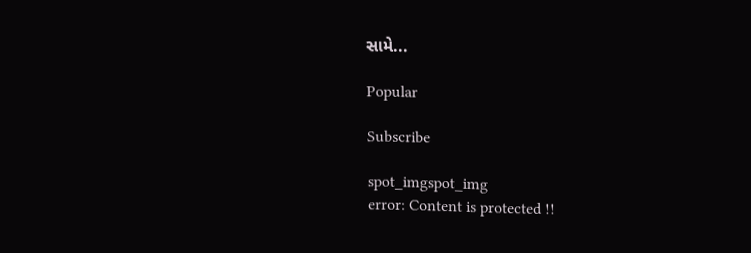સામે...

Popular

Subscribe

spot_imgspot_img
error: Content is protected !!